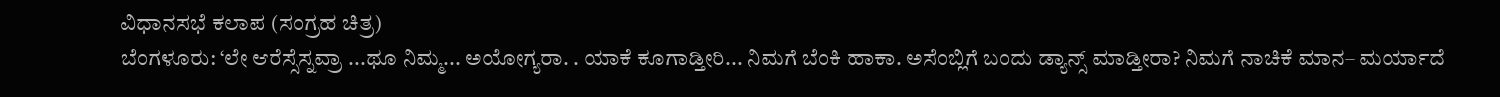ವಿಧಾನಸಭೆ ಕಲಾಪ (ಸಂಗ್ರಹ ಚಿತ್ರ)
ಬೆಂಗಳೂರು: ‘ಲೇ ಆರೆಸ್ಸೆಸ್ನವ್ರಾ ...ಥೂ ನಿಮ್ಮ... ಅಯೋಗ್ಯರಾ. . ಯಾಕೆ ಕೂಗಾಡ್ತೀರಿ... ನಿಮಗೆ ಬೆಂಕಿ ಹಾಕಾ. ಅಸೆಂಬ್ಲಿಗೆ ಬಂದು ಡ್ಯಾನ್ಸ್ ಮಾಡ್ತೀರಾ? ನಿಮಗೆ ನಾಚಿಕೆ ಮಾನ– ಮರ್ಯಾದೆ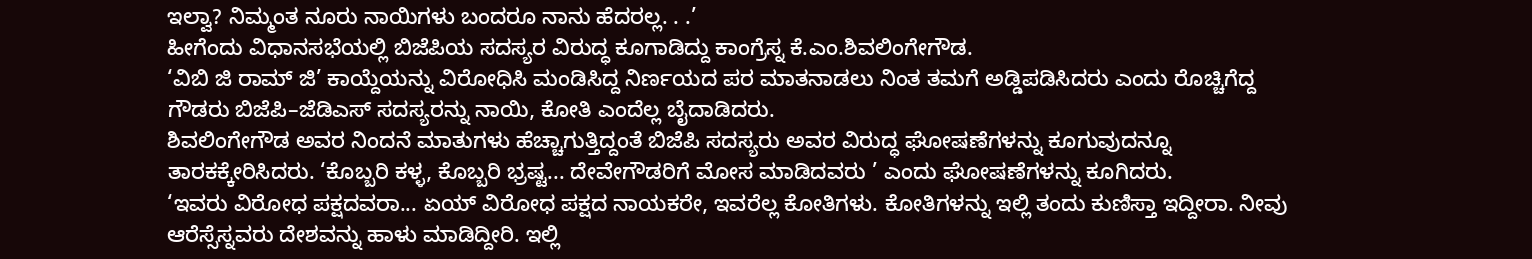ಇಲ್ವಾ? ನಿಮ್ಮಂತ ನೂರು ನಾಯಿಗಳು ಬಂದರೂ ನಾನು ಹೆದರಲ್ಲ. . .’
ಹೀಗೆಂದು ವಿಧಾನಸಭೆಯಲ್ಲಿ ಬಿಜೆಪಿಯ ಸದಸ್ಯರ ವಿರುದ್ಧ ಕೂಗಾಡಿದ್ದು ಕಾಂಗ್ರೆಸ್ನ ಕೆ.ಎಂ.ಶಿವಲಿಂಗೇಗೌಡ.
‘ವಿಬಿ ಜಿ ರಾಮ್ ಜಿ’ ಕಾಯ್ದೆಯನ್ನು ವಿರೋಧಿಸಿ ಮಂಡಿಸಿದ್ದ ನಿರ್ಣಯದ ಪರ ಮಾತನಾಡಲು ನಿಂತ ತಮಗೆ ಅಡ್ಡಿಪಡಿಸಿದರು ಎಂದು ರೊಚ್ಚಿಗೆದ್ದ ಗೌಡರು ಬಿಜೆಪಿ–ಜೆಡಿಎಸ್ ಸದಸ್ಯರನ್ನು ನಾಯಿ, ಕೋತಿ ಎಂದೆಲ್ಲ ಬೈದಾಡಿದರು.
ಶಿವಲಿಂಗೇಗೌಡ ಅವರ ನಿಂದನೆ ಮಾತುಗಳು ಹೆಚ್ಚಾಗುತ್ತಿದ್ದಂತೆ ಬಿಜೆಪಿ ಸದಸ್ಯರು ಅವರ ವಿರುದ್ಧ ಘೋಷಣೆಗಳನ್ನು ಕೂಗುವುದನ್ನೂ ತಾರಕಕ್ಕೇರಿಸಿದರು. ‘ಕೊಬ್ಬರಿ ಕಳ್ಳ, ಕೊಬ್ಬರಿ ಭ್ರಷ್ಟ... ದೇವೇಗೌಡರಿಗೆ ಮೋಸ ಮಾಡಿದವರು ’ ಎಂದು ಘೋಷಣೆಗಳನ್ನು ಕೂಗಿದರು.
‘ಇವರು ವಿರೋಧ ಪಕ್ಷದವರಾ... ಏಯ್ ವಿರೋಧ ಪಕ್ಷದ ನಾಯಕರೇ, ಇವರೆಲ್ಲ ಕೋತಿಗಳು. ಕೋತಿಗಳನ್ನು ಇಲ್ಲಿ ತಂದು ಕುಣಿಸ್ತಾ ಇದ್ದೀರಾ. ನೀವು ಆರೆಸ್ಸೆಸ್ನವರು ದೇಶವನ್ನು ಹಾಳು ಮಾಡಿದ್ದೀರಿ. ಇಲ್ಲಿ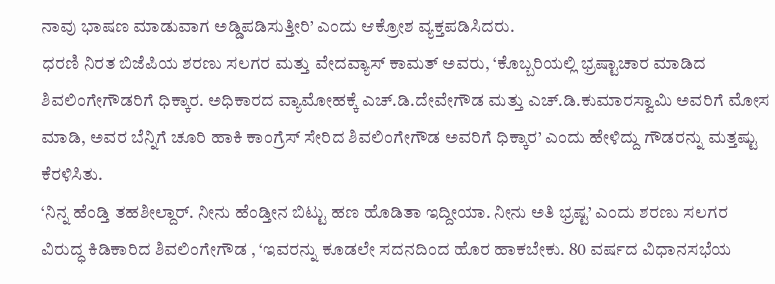ನಾವು ಭಾಷಣ ಮಾಡುವಾಗ ಅಡ್ಡಿಪಡಿಸುತ್ತೀರಿ’ ಎಂದು ಆಕ್ರೋಶ ವ್ಯಕ್ತಪಡಿಸಿದರು.
ಧರಣಿ ನಿರತ ಬಿಜೆಪಿಯ ಶರಣು ಸಲಗರ ಮತ್ತು ವೇದವ್ಯಾಸ್ ಕಾಮತ್ ಅವರು, ‘ಕೊಬ್ಬರಿಯಲ್ಲಿ ಭ್ರಷ್ಟಾಚಾರ ಮಾಡಿದ ಶಿವಲಿಂಗೇಗೌಡರಿಗೆ ಧಿಕ್ಕಾರ. ಅಧಿಕಾರದ ವ್ಯಾಮೋಹಕ್ಕೆ ಎಚ್.ಡಿ.ದೇವೇಗೌಡ ಮತ್ತು ಎಚ್.ಡಿ.ಕುಮಾರಸ್ವಾಮಿ ಅವರಿಗೆ ಮೋಸ ಮಾಡಿ, ಅವರ ಬೆನ್ನಿಗೆ ಚೂರಿ ಹಾಕಿ ಕಾಂಗ್ರೆಸ್ ಸೇರಿದ ಶಿವಲಿಂಗೇಗೌಡ ಅವರಿಗೆ ಧಿಕ್ಕಾರ’ ಎಂದು ಹೇಳಿದ್ದು ಗೌಡರನ್ನು ಮತ್ತಷ್ಟು ಕೆರಳಿಸಿತು.
‘ನಿನ್ನ ಹೆಂಡ್ತಿ ತಹಶೀಲ್ದಾರ್. ನೀನು ಹೆಂಡ್ತೀನ ಬಿಟ್ಟು ಹಣ ಹೊಡಿತಾ ಇದ್ದೀಯಾ. ನೀನು ಅತಿ ಭ್ರಷ್ಟ’ ಎಂದು ಶರಣು ಸಲಗರ ವಿರುದ್ಧ ಕಿಡಿಕಾರಿದ ಶಿವಲಿಂಗೇಗೌಡ , ‘ಇವರನ್ನು ಕೂಡಲೇ ಸದನದಿಂದ ಹೊರ ಹಾಕಬೇಕು. 80 ವರ್ಷದ ವಿಧಾನಸಭೆಯ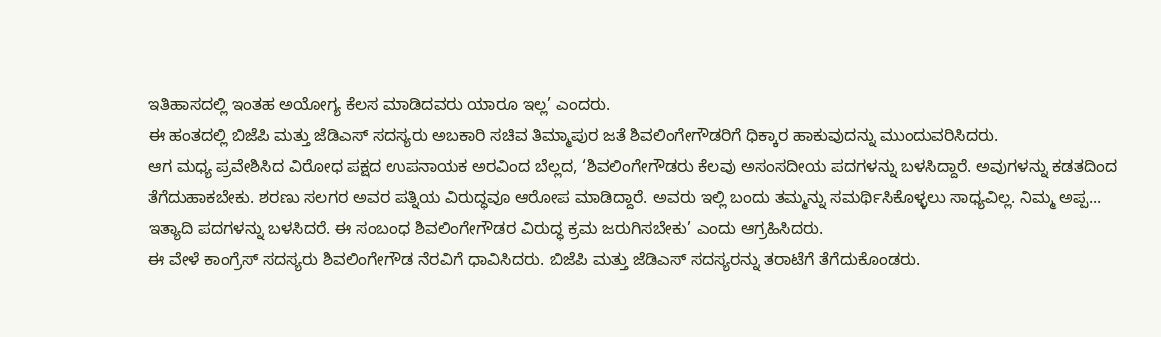ಇತಿಹಾಸದಲ್ಲಿ ಇಂತಹ ಅಯೋಗ್ಯ ಕೆಲಸ ಮಾಡಿದವರು ಯಾರೂ ಇಲ್ಲ’ ಎಂದರು.
ಈ ಹಂತದಲ್ಲಿ ಬಿಜೆಪಿ ಮತ್ತು ಜೆಡಿಎಸ್ ಸದಸ್ಯರು ಅಬಕಾರಿ ಸಚಿವ ತಿಮ್ಮಾಪುರ ಜತೆ ಶಿವಲಿಂಗೇಗೌಡರಿಗೆ ಧಿಕ್ಕಾರ ಹಾಕುವುದನ್ನು ಮುಂದುವರಿಸಿದರು.
ಆಗ ಮಧ್ಯ ಪ್ರವೇಶಿಸಿದ ವಿರೋಧ ಪಕ್ಷದ ಉಪನಾಯಕ ಅರವಿಂದ ಬೆಲ್ಲದ, ‘ಶಿವಲಿಂಗೇಗೌಡರು ಕೆಲವು ಅಸಂಸದೀಯ ಪದಗಳನ್ನು ಬಳಸಿದ್ದಾರೆ. ಅವುಗಳನ್ನು ಕಡತದಿಂದ ತೆಗೆದುಹಾಕಬೇಕು. ಶರಣು ಸಲಗರ ಅವರ ಪತ್ನಿಯ ವಿರುದ್ಧವೂ ಆರೋಪ ಮಾಡಿದ್ದಾರೆ. ಅವರು ಇಲ್ಲಿ ಬಂದು ತಮ್ಮನ್ನು ಸಮರ್ಥಿಸಿಕೊಳ್ಳಲು ಸಾಧ್ಯವಿಲ್ಲ. ನಿಮ್ಮ ಅಪ್ಪ... ಇತ್ಯಾದಿ ಪದಗಳನ್ನು ಬಳಸಿದರೆ. ಈ ಸಂಬಂಧ ಶಿವಲಿಂಗೇಗೌಡರ ವಿರುದ್ಧ ಕ್ರಮ ಜರುಗಿಸಬೇಕು’ ಎಂದು ಆಗ್ರಹಿಸಿದರು.
ಈ ವೇಳೆ ಕಾಂಗ್ರೆಸ್ ಸದಸ್ಯರು ಶಿವಲಿಂಗೇಗೌಡ ನೆರವಿಗೆ ಧಾವಿಸಿದರು. ಬಿಜೆಪಿ ಮತ್ತು ಜೆಡಿಎಸ್ ಸದಸ್ಯರನ್ನು ತರಾಟೆಗೆ ತೆಗೆದುಕೊಂಡರು.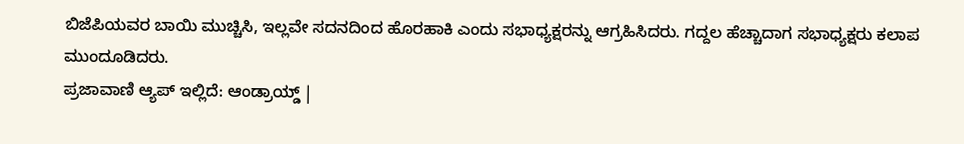ಬಿಜೆಪಿಯವರ ಬಾಯಿ ಮುಚ್ಚಿಸಿ, ಇಲ್ಲವೇ ಸದನದಿಂದ ಹೊರಹಾಕಿ ಎಂದು ಸಭಾಧ್ಯಕ್ಷರನ್ನು ಆಗ್ರಹಿಸಿದರು. ಗದ್ದಲ ಹೆಚ್ಚಾದಾಗ ಸಭಾಧ್ಯಕ್ಷರು ಕಲಾಪ ಮುಂದೂಡಿದರು.
ಪ್ರಜಾವಾಣಿ ಆ್ಯಪ್ ಇಲ್ಲಿದೆ: ಆಂಡ್ರಾಯ್ಡ್ |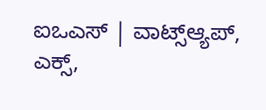ಐಒಎಸ್ | ವಾಟ್ಸ್ಆ್ಯಪ್, ಎಕ್ಸ್,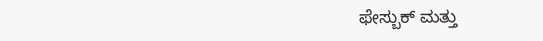ಫೇಸ್ಬುಕ್ ಮತ್ತು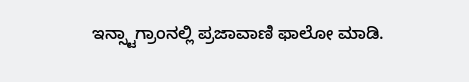ಇನ್ಸ್ಟಾಗ್ರಾಂನಲ್ಲಿ ಪ್ರಜಾವಾಣಿ ಫಾಲೋ ಮಾಡಿ.